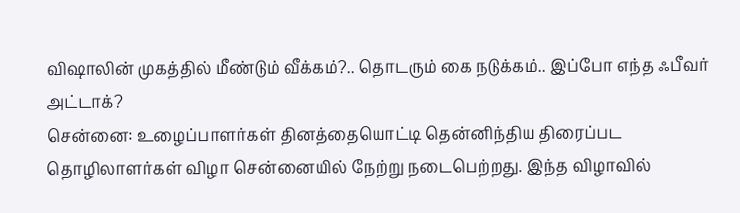விஷாலின் முகத்தில் மீண்டும் வீக்கம்?.. தொடரும் கை நடுக்கம்.. இப்போ எந்த ஃபீவர் அட்டாக்?
சென்னை: உழைப்பாளர்கள் தினத்தையொட்டி தென்னிந்திய திரைப்பட தொழிலாளர்கள் விழா சென்னையில் நேற்று நடைபெற்றது. இந்த விழாவில்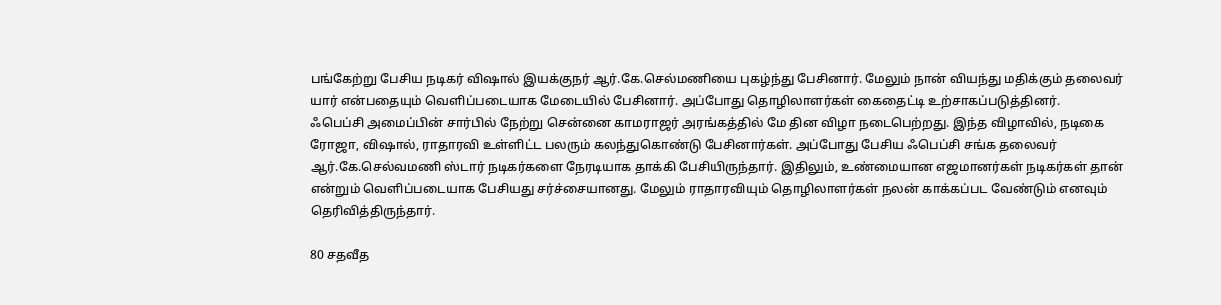பங்கேற்று பேசிய நடிகர் விஷால் இயக்குநர் ஆர்.கே.செல்மணியை புகழ்ந்து பேசினார். மேலும் நான் வியந்து மதிக்கும் தலைவர் யார் என்பதையும் வெளிப்படையாக மேடையில் பேசினார். அப்போது தொழிலாளர்கள் கைதைட்டி உற்சாகப்படுத்தினர்.
ஃபெப்சி அமைப்பின் சார்பில் நேற்று சென்னை காமராஜர் அரங்கத்தில் மே தின விழா நடைபெற்றது. இந்த விழாவில், நடிகை ரோஜா, விஷால், ராதாரவி உள்ளிட்ட பலரும் கலந்துகொண்டு பேசினார்கள். அப்போது பேசிய ஃபெப்சி சங்க தலைவர் ஆர்.கே.செல்வமணி ஸ்டார் நடிகர்களை நேரடியாக தாக்கி பேசியிருந்தார். இதிலும், உண்மையான எஜமானர்கள் நடிகர்கள் தான் என்றும் வெளிப்படையாக பேசியது சர்ச்சையானது. மேலும் ராதாரவியும் தொழிலாளர்கள் நலன் காக்கப்பட வேண்டும் எனவும் தெரிவித்திருந்தார்.

80 சதவீத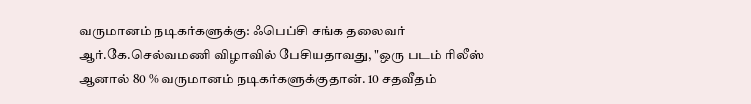வருமானம் நடிகர்களுக்கு: ஃபெப்சி சங்க தலைவர் ஆர்.கே.செல்வமணி விழாவில் பேசியதாவது, "ஒரு படம் ரிலீஸ் ஆனால் 80 % வருமானம் நடிகர்களுக்குதான். 10 சதவீதம்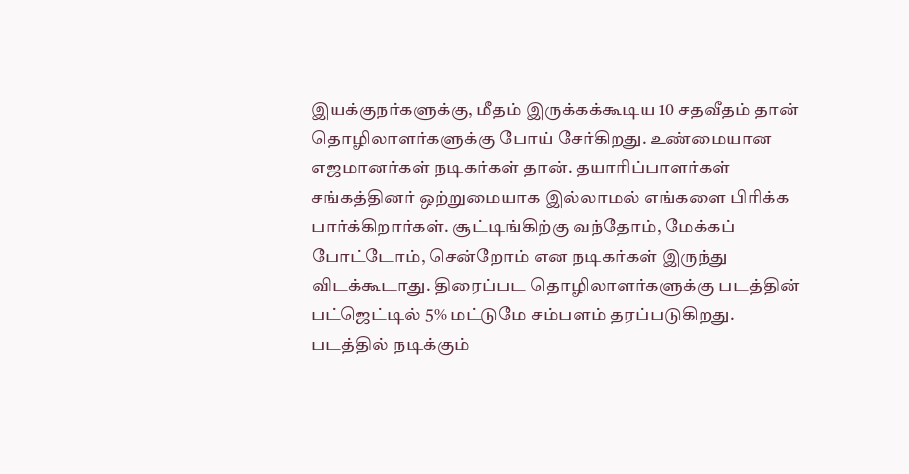இயக்குநர்களுக்கு, மீதம் இருக்கக்கூடிய 10 சதவீதம் தான் தொழிலாளர்களுக்கு போய் சேர்கிறது. உண்மையான எஜமானர்கள் நடிகர்கள் தான். தயாரிப்பாளர்கள் சங்கத்தினர் ஒற்றுமையாக இல்லாமல் எங்களை பிரிக்க பார்க்கிறார்கள். சூட்டிங்கிற்கு வந்தோம், மேக்கப் போட்டோம், சென்றோம் என நடிகர்கள் இருந்து விடக்கூடாது. திரைப்பட தொழிலாளர்களுக்கு படத்தின் பட்ஜெட்டில் 5% மட்டுமே சம்பளம் தரப்படுகிறது. படத்தில் நடிக்கும்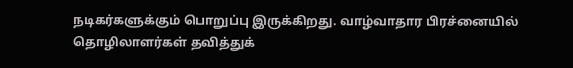நடிகர்களுக்கும் பொறுப்பு இருக்கிறது. வாழ்வாதார பிரச்னையில் தொழிலாளர்கள் தவித்துக்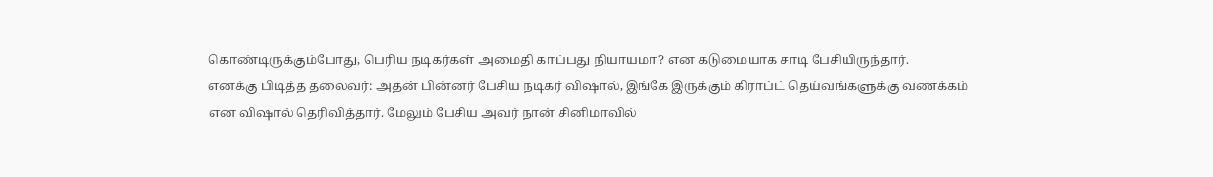கொண்டிருக்கும்போது, பெரிய நடிகர்கள் அமைதி காப்பது நியாயமா? என கடுமையாக சாடி பேசியிருந்தார்.
எனக்கு பிடித்த தலைவர்: அதன் பின்னர் பேசிய நடிகர் விஷால், இங்கே இருக்கும் கிராப்ட் தெய்வங்களுக்கு வணக்கம் என விஷால் தெரிவித்தார். மேலும் பேசிய அவர் நான் சினிமாவில்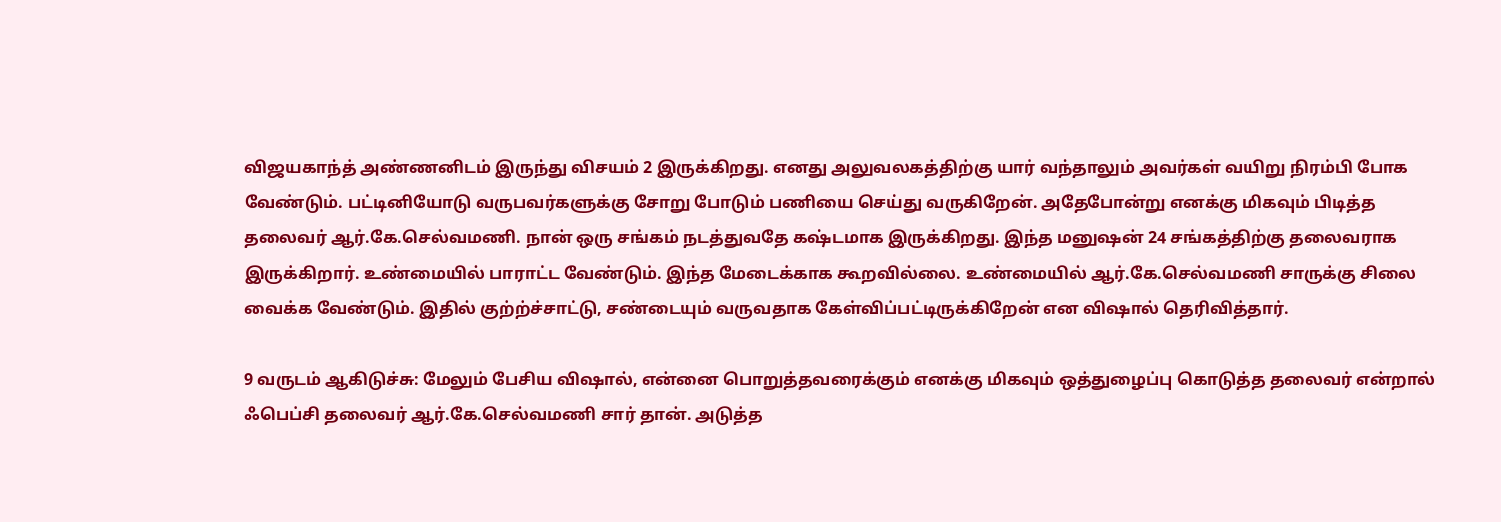விஜயகாந்த் அண்ணனிடம் இருந்து விசயம் 2 இருக்கிறது. எனது அலுவலகத்திற்கு யார் வந்தாலும் அவர்கள் வயிறு நிரம்பி போக வேண்டும். பட்டினியோடு வருபவர்களுக்கு சோறு போடும் பணியை செய்து வருகிறேன். அதேபோன்று எனக்கு மிகவும் பிடித்த தலைவர் ஆர்.கே.செல்வமணி. நான் ஒரு சங்கம் நடத்துவதே கஷ்டமாக இருக்கிறது. இந்த மனுஷன் 24 சங்கத்திற்கு தலைவராக இருக்கிறார். உண்மையில் பாராட்ட வேண்டும். இந்த மேடைக்காக கூறவில்லை. உண்மையில் ஆர்.கே.செல்வமணி சாருக்கு சிலை வைக்க வேண்டும். இதில் குற்ற்ச்சாட்டு, சண்டையும் வருவதாக கேள்விப்பட்டிருக்கிறேன் என விஷால் தெரிவித்தார்.

9 வருடம் ஆகிடுச்சு: மேலும் பேசிய விஷால், என்னை பொறுத்தவரைக்கும் எனக்கு மிகவும் ஒத்துழைப்பு கொடுத்த தலைவர் என்றால் ஃபெப்சி தலைவர் ஆர்.கே.செல்வமணி சார் தான். அடுத்த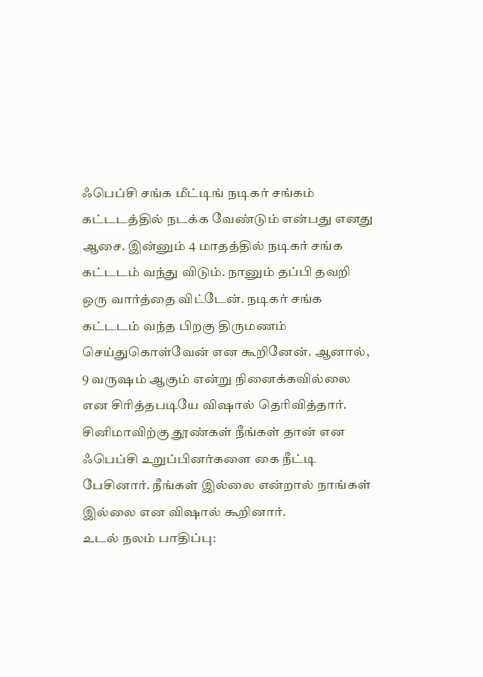ஃபெப்சி சங்க மீட்டிங் நடிகர் சங்கம் கட்டடத்தில் நடக்க வேண்டும் என்பது எனது ஆசை. இன்னும் 4 மாதத்தில் நடிகர் சங்க கட்டடம் வந்து விடும். நானும் தப்பி தவறி ஒரு வார்த்தை விட்டேன். நடிகர் சங்க கட்டடம் வந்த பிறகு திருமணம் செய்துகொள்வேன் என கூறினேன். ஆனால், 9 வருஷம் ஆகும் என்று நினைக்கவில்லை என சிரித்தபடியே விஷால் தெரிவித்தார். சினிமாவிற்கு தூண்கள் நீங்கள் தான் என ஃபெப்சி உறுப்பினர்களை கை நீட்டி பேசினார். நீங்கள் இல்லை என்றால் நாங்கள் இல்லை என விஷால் கூறினார்.
உடல் நலம் பாதிப்பு: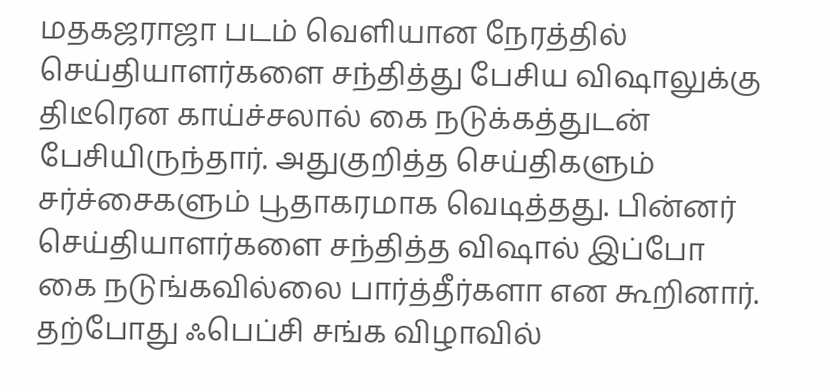மதகஜராஜா படம் வெளியான நேரத்தில் செய்தியாளர்களை சந்தித்து பேசிய விஷாலுக்கு திடீரென காய்ச்சலால் கை நடுக்கத்துடன் பேசியிருந்தார். அதுகுறித்த செய்திகளும் சர்ச்சைகளும் பூதாகரமாக வெடித்தது. பின்னர் செய்தியாளர்களை சந்தித்த விஷால் இப்போ கை நடுங்கவில்லை பார்த்தீர்களா என கூறினார். தற்போது ஃபெப்சி சங்க விழாவில்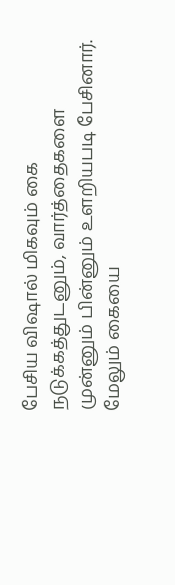பேசிய விஷால் மிகவும் கை நடுக்கத்துடனும், வார்த்தைகளை முன்னும் பின்னும் உளறியபடி பேசினார். மேலும் கையை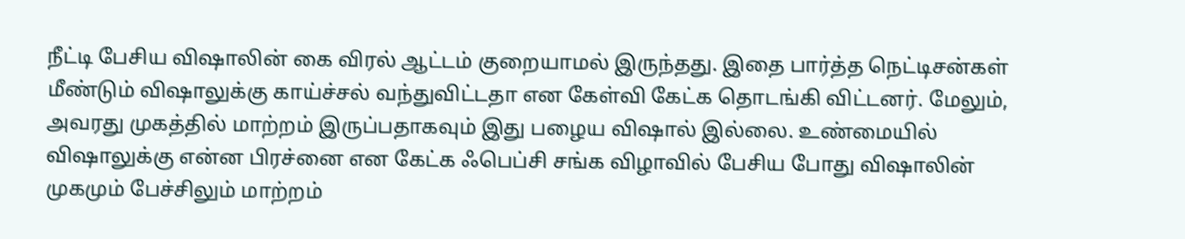நீட்டி பேசிய விஷாலின் கை விரல் ஆட்டம் குறையாமல் இருந்தது. இதை பார்த்த நெட்டிசன்கள் மீண்டும் விஷாலுக்கு காய்ச்சல் வந்துவிட்டதா என கேள்வி கேட்க தொடங்கி விட்டனர். மேலும், அவரது முகத்தில் மாற்றம் இருப்பதாகவும் இது பழைய விஷால் இல்லை. உண்மையில் விஷாலுக்கு என்ன பிரச்னை என கேட்க ஃபெப்சி சங்க விழாவில் பேசிய போது விஷாலின் முகமும் பேச்சிலும் மாற்றம்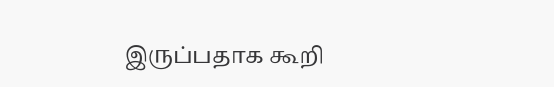இருப்பதாக கூறி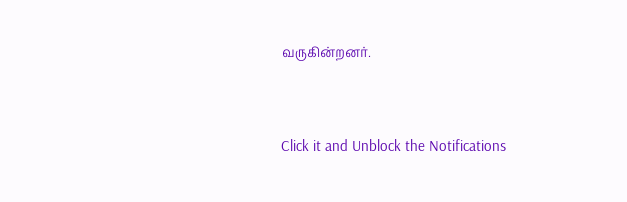வருகின்றனர்.


Click it and Unblock the Notifications